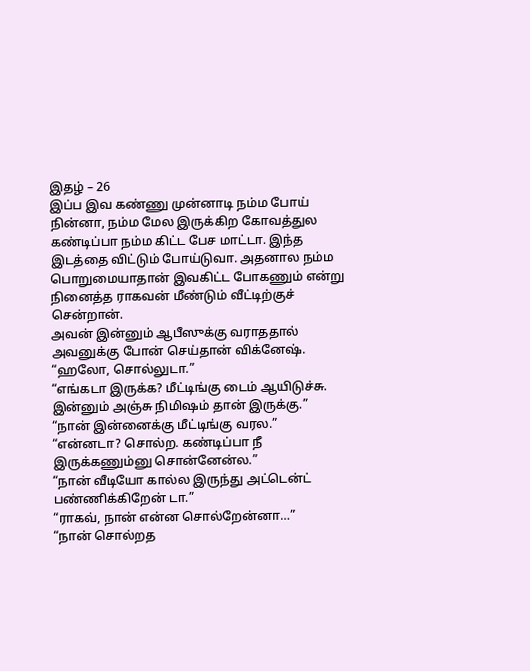இதழ் – 26
இப்ப இவ கண்ணு முன்னாடி நம்ம போய் நின்னா, நம்ம மேல இருக்கிற கோவத்துல கண்டிப்பா நம்ம கிட்ட பேச மாட்டா. இந்த இடத்தை விட்டும் போய்டுவா. அதனால நம்ம பொறுமையாதான் இவகிட்ட போகணும் என்று நினைத்த ராகவன் மீண்டும் வீட்டிற்குச் சென்றான்.
அவன் இன்னும் ஆபீஸுக்கு வராததால் அவனுக்கு போன் செய்தான் விக்னேஷ்.
“ஹலோ, சொல்லுடா.”
“எங்கடா இருக்க? மீட்டிங்கு டைம் ஆயிடுச்சு. இன்னும் அஞ்சு நிமிஷம் தான் இருக்கு.”
“நான் இன்னைக்கு மீட்டிங்கு வரல.”
“என்னடா? சொல்ற. கண்டிப்பா நீ இருக்கணும்னு சொன்னேன்ல.”
“நான் வீடியோ கால்ல இருந்து அட்டென்ட் பண்ணிக்கிறேன் டா.”
“ராகவ், நான் என்ன சொல்றேன்னா…”
“நான் சொல்றத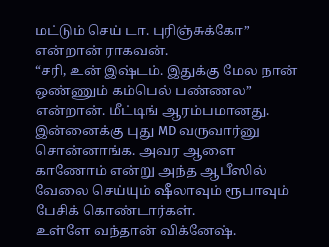மட்டும் செய் டா. புரிஞ்சுக்கோ” என்றான் ராகவன்.
“சரி, உன் இஷ்டம். இதுக்கு மேல நான் ஒண்ணும் கம்பெல் பண்ணல” என்றான். மீட்டிங் ஆரம்பமானது.
இன்னைக்கு புது MD வருவார்னு சொன்னாங்க. அவர ஆளை காணோம் என்று அந்த ஆபீஸில் வேலை செய்யும் ஷீலாவும் ரூபாவும் பேசிக் கொண்டார்கள்.
உள்ளே வந்தான் விக்னேஷ்.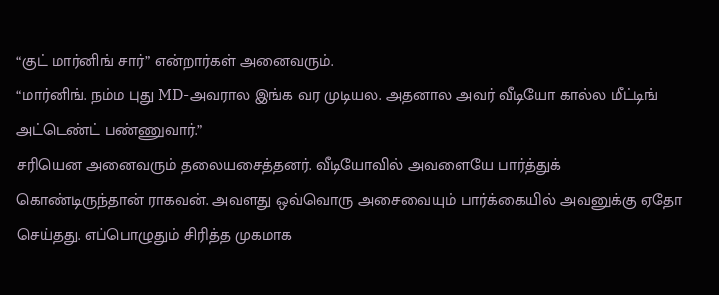“குட் மார்னிங் சார்” என்றார்கள் அனைவரும்.
“மார்னிங். நம்ம புது MD-அவரால இங்க வர முடியல. அதனால அவர் வீடியோ கால்ல மீட்டிங் அட்டெண்ட் பண்ணுவார்.”
சரியென அனைவரும் தலையசைத்தனர். வீடியோவில் அவளையே பார்த்துக் கொண்டிருந்தான் ராகவன். அவளது ஒவ்வொரு அசைவையும் பார்க்கையில் அவனுக்கு ஏதோ செய்தது. எப்பொழுதும் சிரித்த முகமாக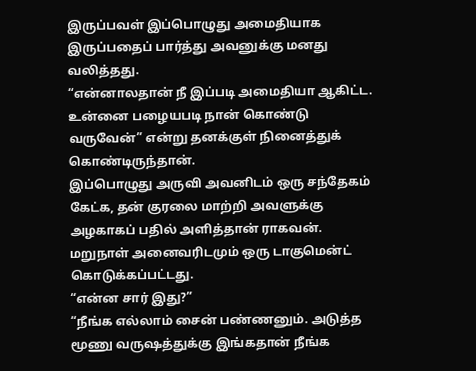இருப்பவள் இப்பொழுது அமைதியாக இருப்பதைப் பார்த்து அவனுக்கு மனது வலித்தது.
“என்னாலதான் நீ இப்படி அமைதியா ஆகிட்ட. உன்னை பழையபடி நான் கொண்டு வருவேன்” என்று தனக்குள் நினைத்துக் கொண்டிருந்தான்.
இப்பொழுது அருவி அவனிடம் ஒரு சந்தேகம் கேட்க, தன் குரலை மாற்றி அவளுக்கு அழகாகப் பதில் அளித்தான் ராகவன்.
மறுநாள் அனைவரிடமும் ஒரு டாகுமென்ட் கொடுக்கப்பட்டது.
“என்ன சார் இது?”
“நீங்க எல்லாம் சைன் பண்ணனும். அடுத்த மூணு வருஷத்துக்கு இங்கதான் நீங்க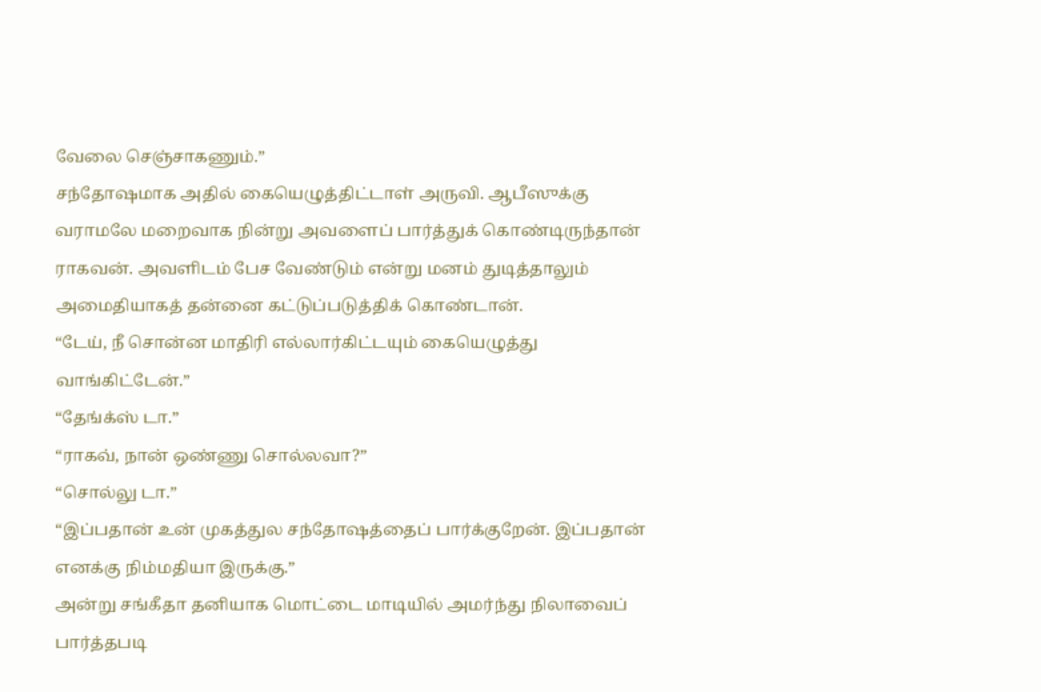வேலை செஞ்சாகணும்.”
சந்தோஷமாக அதில் கையெழுத்திட்டாள் அருவி. ஆபீஸுக்கு வராமலே மறைவாக நின்று அவளைப் பார்த்துக் கொண்டிருந்தான் ராகவன். அவளிடம் பேச வேண்டும் என்று மனம் துடித்தாலும் அமைதியாகத் தன்னை கட்டுப்படுத்திக் கொண்டான்.
“டேய், நீ சொன்ன மாதிரி எல்லார்கிட்டயும் கையெழுத்து வாங்கிட்டேன்.”
“தேங்க்ஸ் டா.”
“ராகவ், நான் ஒண்ணு சொல்லவா?”
“சொல்லு டா.”
“இப்பதான் உன் முகத்துல சந்தோஷத்தைப் பார்க்குறேன். இப்பதான் எனக்கு நிம்மதியா இருக்கு.”
அன்று சங்கீதா தனியாக மொட்டை மாடியில் அமர்ந்து நிலாவைப் பார்த்தபடி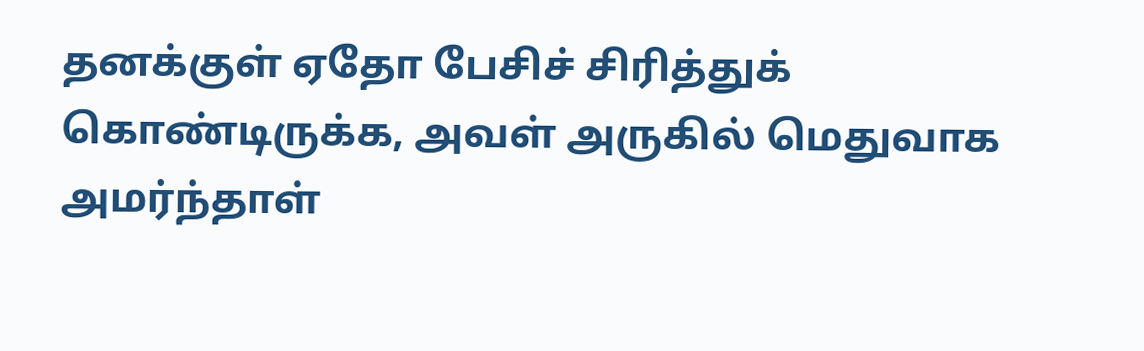தனக்குள் ஏதோ பேசிச் சிரித்துக் கொண்டிருக்க, அவள் அருகில் மெதுவாக அமர்ந்தாள்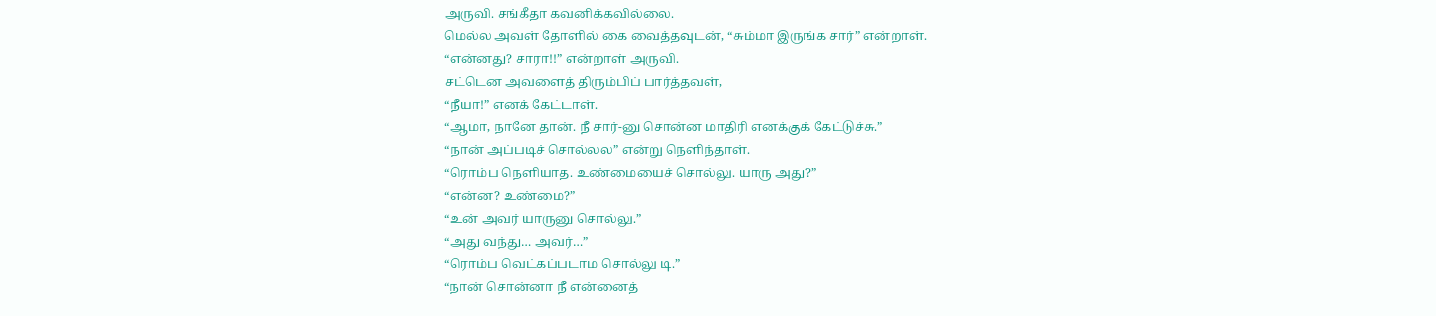அருவி. சங்கீதா கவனிக்கவில்லை.
மெல்ல அவள் தோளில் கை வைத்தவுடன், “சும்மா இருங்க சார்” என்றாள்.
“என்னது? சாரா!!” என்றாள் அருவி.
சட்டென அவளைத் திரும்பிப் பார்த்தவள்,
“நீயா!” எனக் கேட்டாள்.
“ஆமா, நானே தான். நீ சார்-னு சொன்ன மாதிரி எனக்குக் கேட்டுச்சு.”
“நான் அப்படிச் சொல்லல” என்று நெளிந்தாள்.
“ரொம்ப நெளியாத. உண்மையைச் சொல்லு. யாரு அது?”
“என்ன? உண்மை?”
“உன் அவர் யாருனு சொல்லு.”
“அது வந்து… அவர்…”
“ரொம்ப வெட்கப்படாம சொல்லு டி.”
“நான் சொன்னா நீ என்னைத்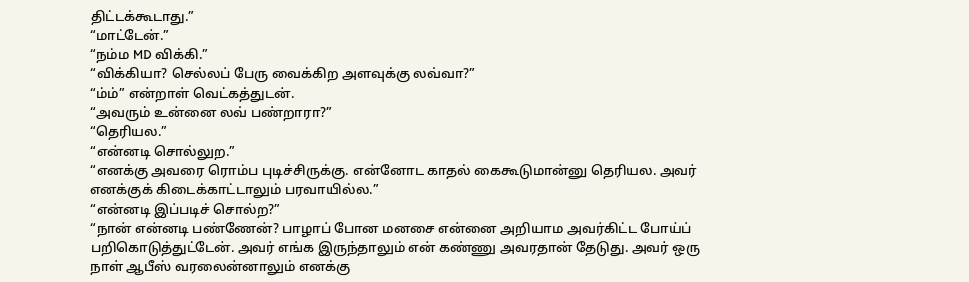திட்டக்கூடாது.”
“மாட்டேன்.”
“நம்ம MD விக்கி.”
“விக்கியா? செல்லப் பேரு வைக்கிற அளவுக்கு லவ்வா?”
“ம்ம்” என்றாள் வெட்கத்துடன்.
“அவரும் உன்னை லவ் பண்றாரா?”
“தெரியல.”
“என்னடி சொல்லுற.”
“எனக்கு அவரை ரொம்ப புடிச்சிருக்கு. என்னோட காதல் கைகூடுமான்னு தெரியல. அவர் எனக்குக் கிடைக்காட்டாலும் பரவாயில்ல.”
“என்னடி இப்படிச் சொல்ற?”
“நான் என்னடி பண்ணேன்? பாழாப் போன மனசை என்னை அறியாம அவர்கிட்ட போய்ப் பறிகொடுத்துட்டேன். அவர் எங்க இருந்தாலும் என் கண்ணு அவரதான் தேடுது. அவர் ஒரு நாள் ஆபீஸ் வரலைன்னாலும் எனக்கு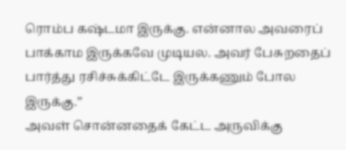ரொம்ப கஷ்டமா இருக்கு. என்னால அவரைப் பாக்காம இருக்கவே முடியல. அவர் பேசுறதைப் பார்த்து ரசிச்சுக்கிட்டே இருக்கணும் போல இருக்கு.”
அவள் சொன்னதைக் கேட்ட அருவிக்கு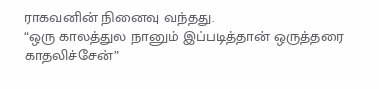ராகவனின் நினைவு வந்தது.
“ஒரு காலத்துல நானும் இப்படித்தான் ஒருத்தரை காதலிச்சேன்”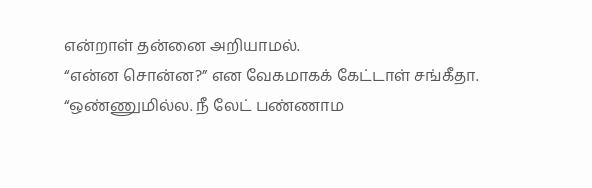என்றாள் தன்னை அறியாமல்.
“என்ன சொன்ன?” என வேகமாகக் கேட்டாள் சங்கீதா.
“ஒண்ணுமில்ல. நீ லேட் பண்ணாம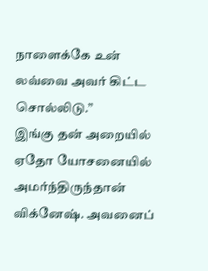நாளைக்கே உன் லவ்வை அவர் கிட்ட சொல்லிடு.”
இங்கு தன் அறையில் ஏதோ யோசனையில் அமர்ந்திருந்தான் விக்னேஷ். அவனைப்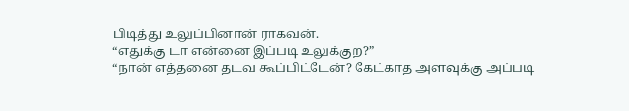பிடித்து உலுப்பினான் ராகவன்.
“எதுக்கு டா என்னை இப்படி உலுக்குற?”
“நான் எத்தனை தடவ கூப்பிட்டேன்? கேட்காத அளவுக்கு அப்படி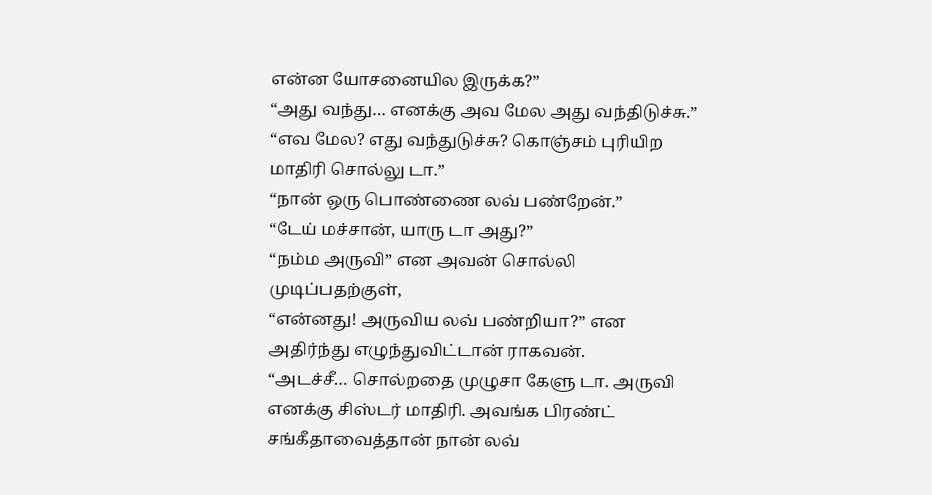என்ன யோசனையில இருக்க?”
“அது வந்து… எனக்கு அவ மேல அது வந்திடுச்சு.”
“எவ மேல? எது வந்துடுச்சு? கொஞ்சம் புரியிற மாதிரி சொல்லு டா.”
“நான் ஒரு பொண்ணை லவ் பண்றேன்.”
“டேய் மச்சான், யாரு டா அது?”
“நம்ம அருவி” என அவன் சொல்லி முடிப்பதற்குள்,
“என்னது! அருவிய லவ் பண்றியா?” என அதிர்ந்து எழுந்துவிட்டான் ராகவன்.
“அடச்சீ… சொல்றதை முழுசா கேளு டா. அருவி எனக்கு சிஸ்டர் மாதிரி. அவங்க பிரண்ட் சங்கீதாவைத்தான் நான் லவ்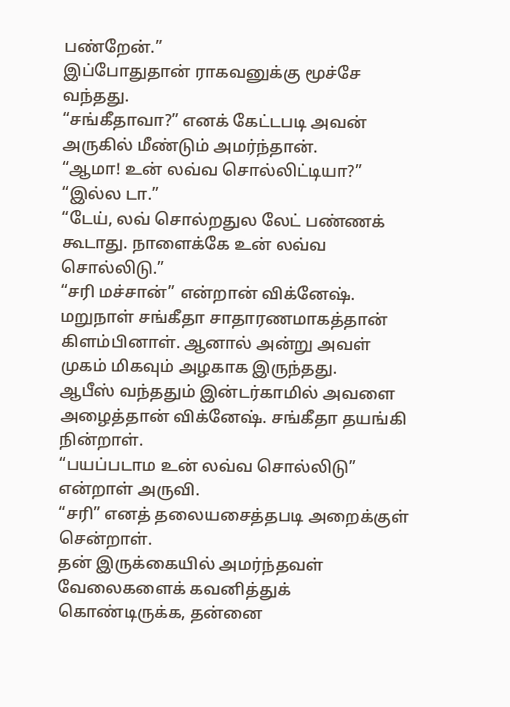பண்றேன்.”
இப்போதுதான் ராகவனுக்கு மூச்சே வந்தது.
“சங்கீதாவா?” எனக் கேட்டபடி அவன் அருகில் மீண்டும் அமர்ந்தான்.
“ஆமா! உன் லவ்வ சொல்லிட்டியா?”
“இல்ல டா.”
“டேய், லவ் சொல்றதுல லேட் பண்ணக் கூடாது. நாளைக்கே உன் லவ்வ சொல்லிடு.”
“சரி மச்சான்” என்றான் விக்னேஷ்.
மறுநாள் சங்கீதா சாதாரணமாகத்தான் கிளம்பினாள். ஆனால் அன்று அவள் முகம் மிகவும் அழகாக இருந்தது.
ஆபீஸ் வந்ததும் இன்டர்காமில் அவளை அழைத்தான் விக்னேஷ். சங்கீதா தயங்கி நின்றாள்.
“பயப்படாம உன் லவ்வ சொல்லிடு” என்றாள் அருவி.
“சரி” எனத் தலையசைத்தபடி அறைக்குள் சென்றாள்.
தன் இருக்கையில் அமர்ந்தவள் வேலைகளைக் கவனித்துக் கொண்டிருக்க, தன்னை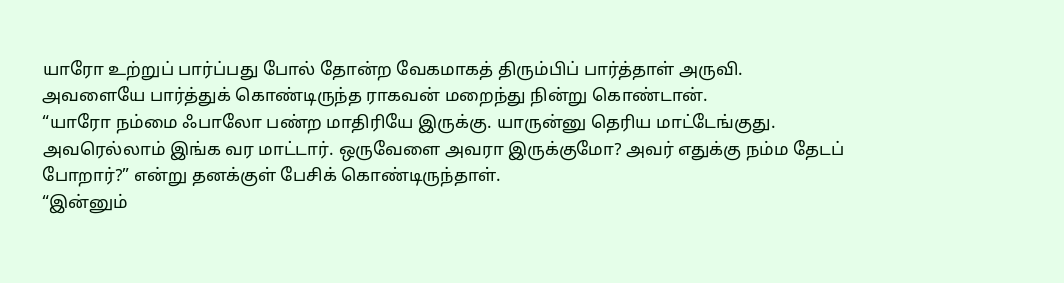யாரோ உற்றுப் பார்ப்பது போல் தோன்ற வேகமாகத் திரும்பிப் பார்த்தாள் அருவி.
அவளையே பார்த்துக் கொண்டிருந்த ராகவன் மறைந்து நின்று கொண்டான்.
“யாரோ நம்மை ஃபாலோ பண்ற மாதிரியே இருக்கு. யாருன்னு தெரிய மாட்டேங்குது. அவரெல்லாம் இங்க வர மாட்டார். ஒருவேளை அவரா இருக்குமோ? அவர் எதுக்கு நம்ம தேடப் போறார்?” என்று தனக்குள் பேசிக் கொண்டிருந்தாள்.
“இன்னும்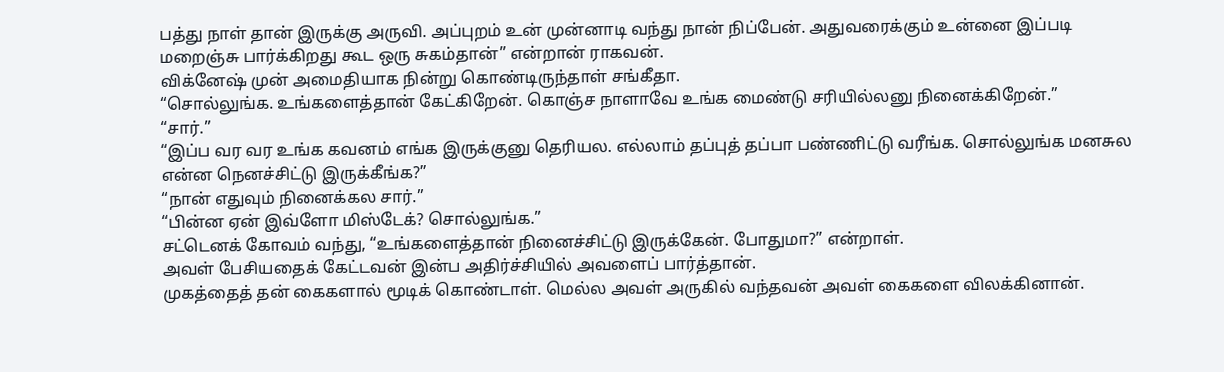பத்து நாள் தான் இருக்கு அருவி. அப்புறம் உன் முன்னாடி வந்து நான் நிப்பேன். அதுவரைக்கும் உன்னை இப்படி மறைஞ்சு பார்க்கிறது கூட ஒரு சுகம்தான்” என்றான் ராகவன்.
விக்னேஷ் முன் அமைதியாக நின்று கொண்டிருந்தாள் சங்கீதா.
“சொல்லுங்க. உங்களைத்தான் கேட்கிறேன். கொஞ்ச நாளாவே உங்க மைண்டு சரியில்லனு நினைக்கிறேன்.”
“சார்.”
“இப்ப வர வர உங்க கவனம் எங்க இருக்குனு தெரியல. எல்லாம் தப்புத் தப்பா பண்ணிட்டு வரீங்க. சொல்லுங்க மனசுல என்ன நெனச்சிட்டு இருக்கீங்க?”
“நான் எதுவும் நினைக்கல சார்.”
“பின்ன ஏன் இவ்ளோ மிஸ்டேக்? சொல்லுங்க.”
சட்டெனக் கோவம் வந்து, “உங்களைத்தான் நினைச்சிட்டு இருக்கேன். போதுமா?” என்றாள்.
அவள் பேசியதைக் கேட்டவன் இன்ப அதிர்ச்சியில் அவளைப் பார்த்தான்.
முகத்தைத் தன் கைகளால் மூடிக் கொண்டாள். மெல்ல அவள் அருகில் வந்தவன் அவள் கைகளை விலக்கினான்.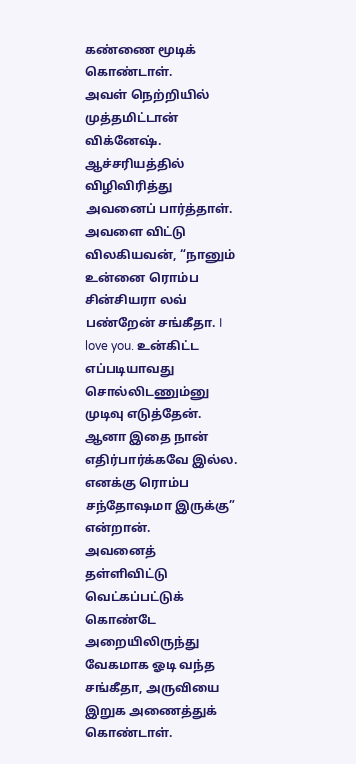கண்ணை மூடிக் கொண்டாள்.
அவள் நெற்றியில் முத்தமிட்டான் விக்னேஷ். ஆச்சரியத்தில் விழிவிரித்து அவனைப் பார்த்தாள்.
அவளை விட்டு விலகியவன், “நானும் உன்னை ரொம்ப சின்சியரா லவ் பண்றேன் சங்கீதா. I love you. உன்கிட்ட எப்படியாவது சொல்லிடணும்னு முடிவு எடுத்தேன். ஆனா இதை நான் எதிர்பார்க்கவே இல்ல. எனக்கு ரொம்ப சந்தோஷமா இருக்கு” என்றான்.
அவனைத் தள்ளிவிட்டு வெட்கப்பட்டுக் கொண்டே அறையிலிருந்து வேகமாக ஓடி வந்த சங்கீதா, அருவியை இறுக அணைத்துக் கொண்டாள்.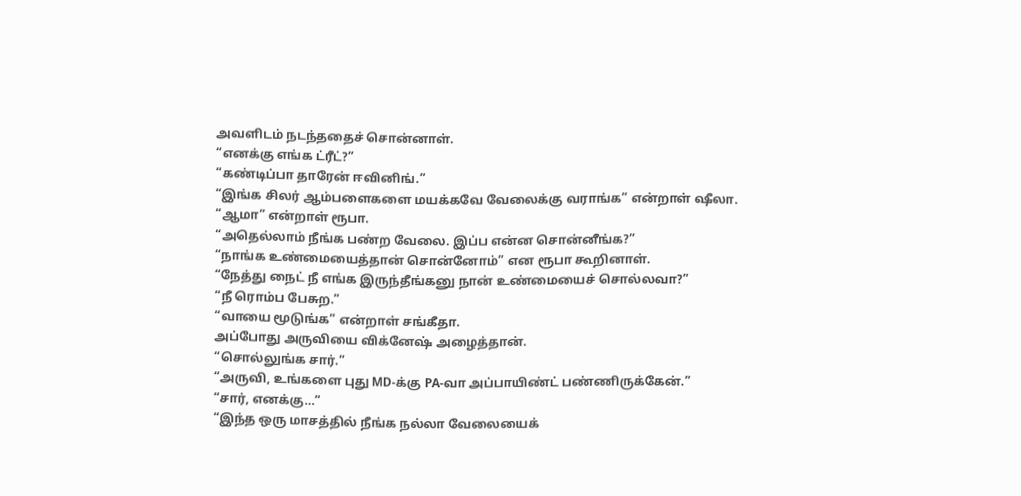அவளிடம் நடந்ததைச் சொன்னாள்.
“எனக்கு எங்க ட்ரீட்?”
“கண்டிப்பா தாரேன் ஈவினிங்.”
“இங்க சிலர் ஆம்பளைகளை மயக்கவே வேலைக்கு வராங்க” என்றாள் ஷீலா.
“ஆமா” என்றாள் ரூபா.
“அதெல்லாம் நீங்க பண்ற வேலை. இப்ப என்ன சொன்னீங்க?”
“நாங்க உண்மையைத்தான் சொன்னோம்” என ரூபா கூறினாள்.
“நேத்து நைட் நீ எங்க இருந்தீங்கனு நான் உண்மையைச் சொல்லவா?”
“நீ ரொம்ப பேசுற.”
“வாயை மூடுங்க” என்றாள் சங்கீதா.
அப்போது அருவியை விக்னேஷ் அழைத்தான்.
“சொல்லுங்க சார்.”
“அருவி, உங்களை புது MD-க்கு PA-வா அப்பாயிண்ட் பண்ணிருக்கேன்.”
“சார், எனக்கு…”
“இந்த ஒரு மாசத்தில் நீங்க நல்லா வேலையைக்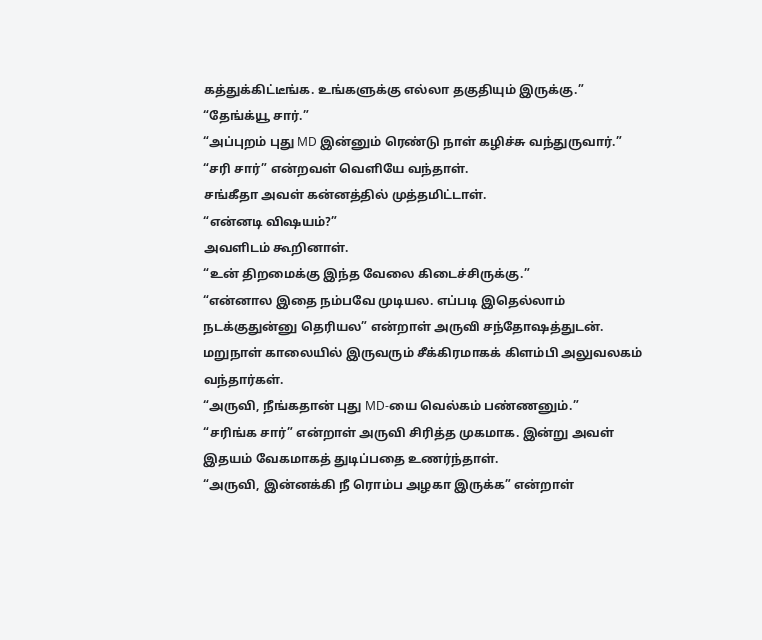கத்துக்கிட்டீங்க. உங்களுக்கு எல்லா தகுதியும் இருக்கு.”
“தேங்க்யூ சார்.”
“அப்புறம் புது MD இன்னும் ரெண்டு நாள் கழிச்சு வந்துருவார்.”
“சரி சார்” என்றவள் வெளியே வந்தாள்.
சங்கீதா அவள் கன்னத்தில் முத்தமிட்டாள்.
“என்னடி விஷயம்?”
அவளிடம் கூறினாள்.
“உன் திறமைக்கு இந்த வேலை கிடைச்சிருக்கு.”
“என்னால இதை நம்பவே முடியல. எப்படி இதெல்லாம் நடக்குதுன்னு தெரியல” என்றாள் அருவி சந்தோஷத்துடன்.
மறுநாள் காலையில் இருவரும் சீக்கிரமாகக் கிளம்பி அலுவலகம் வந்தார்கள்.
“அருவி, நீங்கதான் புது MD-யை வெல்கம் பண்ணனும்.”
“சரிங்க சார்” என்றாள் அருவி சிரித்த முகமாக. இன்று அவள் இதயம் வேகமாகத் துடிப்பதை உணர்ந்தாள்.
“அருவி, இன்னக்கி நீ ரொம்ப அழகா இருக்க” என்றாள்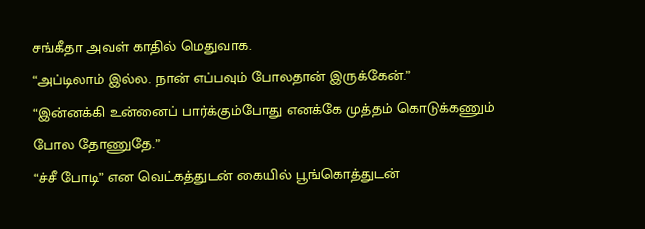சங்கீதா அவள் காதில் மெதுவாக.
“அப்டிலாம் இல்ல. நான் எப்பவும் போலதான் இருக்கேன்.”
“இன்னக்கி உன்னைப் பார்க்கும்போது எனக்கே முத்தம் கொடுக்கணும் போல தோணுதே.”
“ச்சீ போடி” என வெட்கத்துடன் கையில் பூங்கொத்துடன்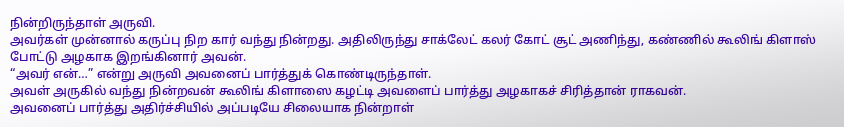நின்றிருந்தாள் அருவி.
அவர்கள் முன்னால் கருப்பு நிற கார் வந்து நின்றது. அதிலிருந்து சாக்லேட் கலர் கோட் சூட் அணிந்து, கண்ணில் கூலிங் கிளாஸ் போட்டு அழகாக இறங்கினார் அவன்.
“அவர் என்…” என்று அருவி அவனைப் பார்த்துக் கொண்டிருந்தாள்.
அவள் அருகில் வந்து நின்றவன் கூலிங் கிளாஸை கழட்டி அவளைப் பார்த்து அழகாகச் சிரித்தான் ராகவன்.
அவனைப் பார்த்து அதிர்ச்சியில் அப்படியே சிலையாக நின்றாள்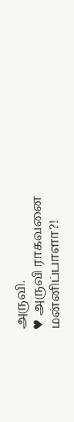அருவி.
♥ அருவி ராகவனை மன்னிப்பாளா?!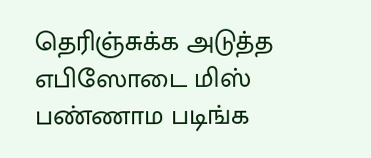தெரிஞ்சுக்க அடுத்த எபிஸோடை மிஸ் பண்ணாம படிங்க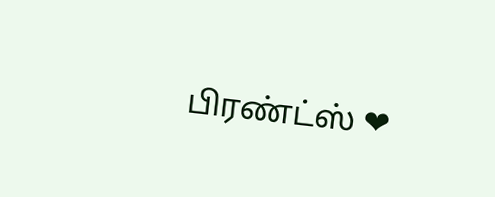பிரண்ட்ஸ் ❤